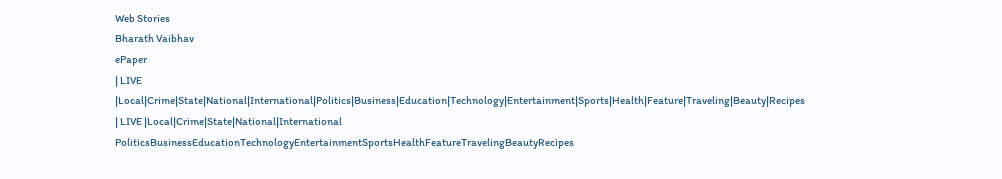Web Stories
Bharath Vaibhav
ePaper
| LIVE |Local|Crime|State|National|International|Politics|Business|Education|Technology|Entertainment|Sports|Health|Feature|Traveling|Beauty|Recipes
| LIVE |Local|Crime|State|National|International
PoliticsBusinessEducationTechnologyEntertainmentSportsHealthFeatureTravelingBeautyRecipes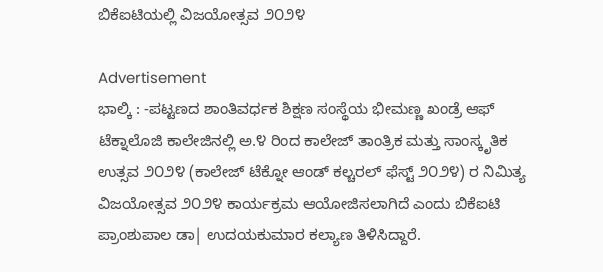ಬಿಕೆಐಟಿಯಲ್ಲಿ ವಿಜಯೋತ್ಸವ ೨೦೨೪

Advertisement
ಭಾಲ್ಕಿ : -ಪಟ್ಟಣದ ಶಾಂತಿವರ್ಧಕ ಶಿಕ್ಷಣ ಸಂಸ್ಥೆಯ ಭೀಮಣ್ಣ ಖಂಡ್ರೆ ಆಫ್ ಟೆಕ್ನಾಲೊಜಿ ಕಾಲೇಜಿನಲ್ಲಿ ಅ.೪ ರಿಂದ ಕಾಲೇಜ್ ತಾಂತ್ರಿಕ ಮತ್ತು ಸಾಂಸ್ಕೃತಿಕ ಉತ್ಸವ ೨೦೨೪ (ಕಾಲೇಜ್ ಟೆಕ್ನೋ ಆಂಡ್ ಕಲ್ಚರಲ್ ಫೆಸ್ಟ್ ೨೦೨೪) ರ ನಿಮಿತ್ಯ ವಿಜಯೋತ್ಸವ ೨೦೨೪ ಕಾರ್ಯಕ್ರಮ ಆಯೋಜಿಸಲಾಗಿದೆ ಎಂದು ಬಿಕೆಐಟಿ ಪ್ರಾಂಶುಪಾಲ ಡಾ| ಉದಯಕುಮಾರ ಕಲ್ಯಾಣ ತಿಳಿಸಿದ್ದಾರೆ.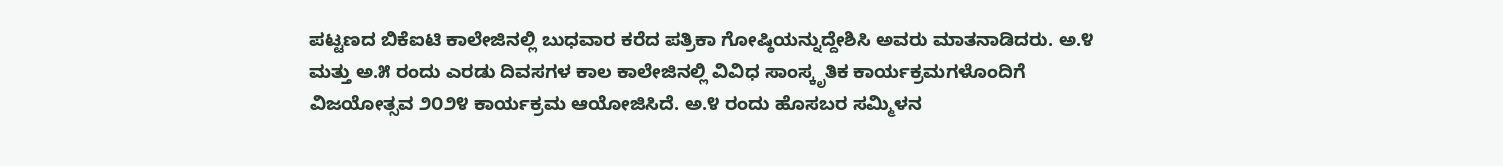ಪಟ್ಟಣದ ಬಿಕೆಐಟಿ ಕಾಲೇಜಿನಲ್ಲಿ ಬುಧವಾರ ಕರೆದ ಪತ್ರಿಕಾ ಗೋಷ್ಠಿಯನ್ನುದ್ದೇಶಿಸಿ ಅವರು ಮಾತನಾಡಿದರು. ಅ.೪ ಮತ್ತು ಅ.೫ ರಂದು ಎರಡು ದಿವಸಗಳ ಕಾಲ ಕಾಲೇಜಿನಲ್ಲಿ ವಿವಿಧ ಸಾಂಸ್ಕೃತಿಕ ಕಾರ್ಯಕ್ರಮಗಳೊಂದಿಗೆ ವಿಜಯೋತ್ಸವ ೨೦೨೪ ಕಾರ್ಯಕ್ರಮ ಆಯೋಜಿಸಿದೆ. ಅ.೪ ರಂದು ಹೊಸಬರ ಸಮ್ಮಿಳನ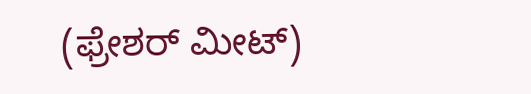(ಫ್ರೇಶರ್ ಮೀಟ್)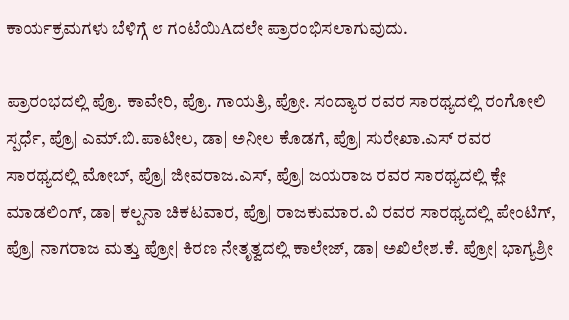ಕಾರ್ಯಕ್ರಮಗಳು ಬೆಳಿಗ್ಗೆ ೮ ಗಂಟೆಯಿAದಲೇ ಪ್ರಾರಂಭಿಸಲಾಗುವುದು.

ಪ್ರಾರಂಭದಲ್ಲಿ ಪ್ರೊ. ಕಾವೇರಿ, ಪ್ರೊ. ಗಾಯತ್ರಿ, ಪ್ರೋ. ಸಂದ್ಯಾರ ರವರ ಸಾರಥ್ಯದಲ್ಲಿ ರಂಗೋಲಿ ಸ್ಪರ್ಧೆ, ಪ್ರೊ| ಎಮ್.ಬಿ.ಪಾಟೀಲ, ಡಾ| ಅನೀಲ ಕೊಡಗೆ, ಪ್ರೊ| ಸುರೇಖಾ.ಎಸ್ ರವರ ಸಾರಥ್ಯದಲ್ಲಿ ಮೋಬ್, ಪ್ರೊ| ಜೀವರಾಜ.ಎಸ್, ಪ್ರೊ| ಜಯರಾಜ ರವರ ಸಾರಥ್ಯದಲ್ಲಿ ಕ್ಲೇ ಮಾಡಲಿಂಗ್, ಡಾ| ಕಲ್ಪನಾ ಚಿಕಟವಾರ, ಪ್ರೊ| ರಾಜಕುಮಾರ.ವಿ ರವರ ಸಾರಥ್ಯದಲ್ಲಿ ಪೇಂಟಿಗ್, ಪ್ರೊ| ನಾಗರಾಜ ಮತ್ತು ಪ್ರೋ| ಕಿರಣ ನೇತೃತ್ವದಲ್ಲಿ ಕಾಲೇಜ್, ಡಾ| ಅಖಿಲೇಶ.ಕೆ. ಪ್ರೋ| ಭಾಗ್ಯಶ್ರೀ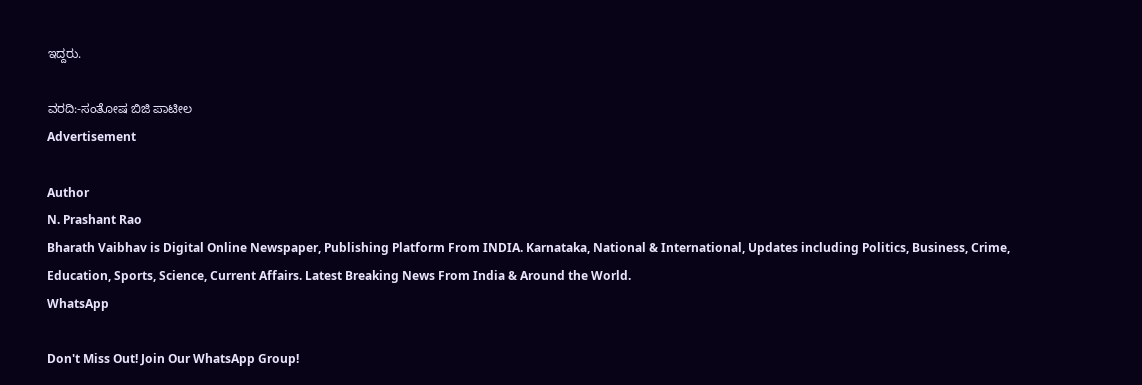ಇದ್ದರು.

ವರದಿ:-ಸಂತೋಷ ಬಿಜಿ ಪಾಟೀಲ
Advertisement

Author
N. Prashant Rao
Bharath Vaibhav is Digital Online Newspaper, Publishing Platform From INDIA. Karnataka, National & International, Updates including Politics, Business, Crime, Education, Sports, Science, Current Affairs. Latest Breaking News From India & Around the World.
WhatsApp

Don't Miss Out! Join Our WhatsApp Group!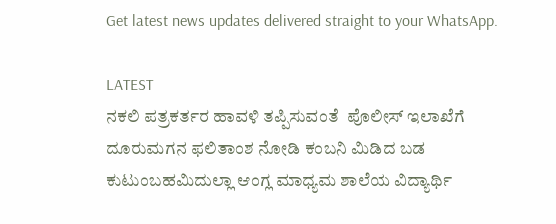Get latest news updates delivered straight to your WhatsApp.

LATEST
ನಕಲಿ ಪತ್ರಕರ್ತರ ಹಾವಳಿ ತಪ್ಪಿಸುವಂತೆ  ಪೊಲೀಸ್ ಇಲಾಖೆಗೆ ದೂರುಮಗನ ಫಲಿತಾಂಶ ನೋಡಿ ಕಂಬನಿ ಮಿಡಿದ ಬಡ ಕುಟುಂಬಹಮಿದುಲ್ಲಾ ಆಂಗ್ಲ ಮಾಧ್ಯಮ ಶಾಲೆಯ ವಿದ್ಯಾರ್ಥಿ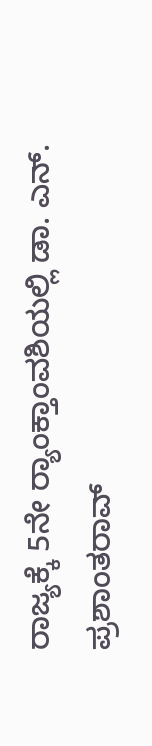ರಾಜ್ಯಕ್ಕೆ 5ನೇ ರ್‍ಯಾಂಕ್ತಾಂವಶಿಯಲ್ಲಿ ಡಾ. ಎನ್. ಪ್ರಶಾಂತರಾವ್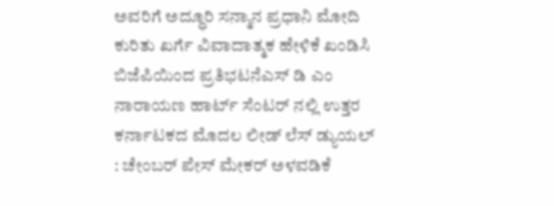ಅವರಿಗೆ ಅದ್ಧೂರಿ ಸನ್ಮಾನ ಪ್ರಧಾನಿ ಮೋದಿ ಕುರಿತು ಖರ್ಗೆ ವಿವಾದಾತ್ಮಕ ಹೇಳಿಕೆ ಖಂಡಿಸಿ ಬಿಜೆಪಿಯಿಂದ ಪ್ರತಿಭಟನೆಎಸ್ ಡಿ ಎಂ ನಾರಾಯಣ ಹಾರ್ಟ್ ಸೆಂಟರ್ ನಲ್ಲಿ ಉತ್ತರ ಕರ್ನಾಟಕದ ಮೊದಲ ಲೀಡ್ ಲೆಸ್ ಡ್ಯುಯಲ್ : ಚೇಂಬರ್ ಪೇಸ್ ಮೇಕರ್ ಅಳವಡಿಕೆ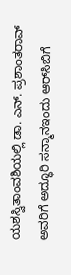ಯಶಸ್ವಿತಾಂವಶಿಯಲ್ಲಿ ಡಾ. ಎನ್. ಪ್ರಶಾಂತರಾವ್ ಅವರಿಗೆ ಅದ್ಧೂರಿ ಸನ್ಮಾನಇಂದು ಆರ್‌ಸಿಬಿಗೆ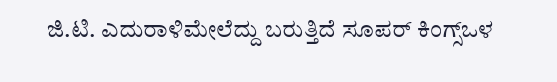ಜಿ.ಟಿ. ಎದುರಾಳಿಮೇಲೆದ್ದು ಬರುತ್ತಿದೆ ಸೂಪರ್ ಕಿಂಗ್ಸ್ಒಳ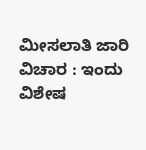ಮೀಸಲಾತಿ ಜಾರಿ ವಿಚಾರ : ಇಂದು ವಿಶೇಷ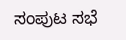ಸಂಪುಟ ಸಭೆ